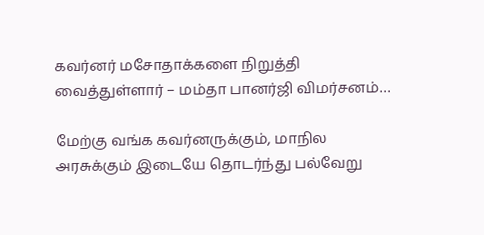கவர்னர் மசோதாக்களை நிறுத்தி வைத்துள்ளார் – மம்தா பானர்ஜி விமர்சனம்…

மேற்கு வங்க கவர்னருக்கும், மாநில அரசுக்கும் இடையே தொடர்ந்து பல்வேறு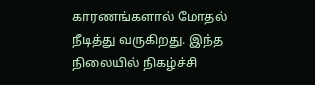காரணங்களால் மோதல் நீடித்து வருகிறது. இந்த நிலையில் நிகழ்ச்சி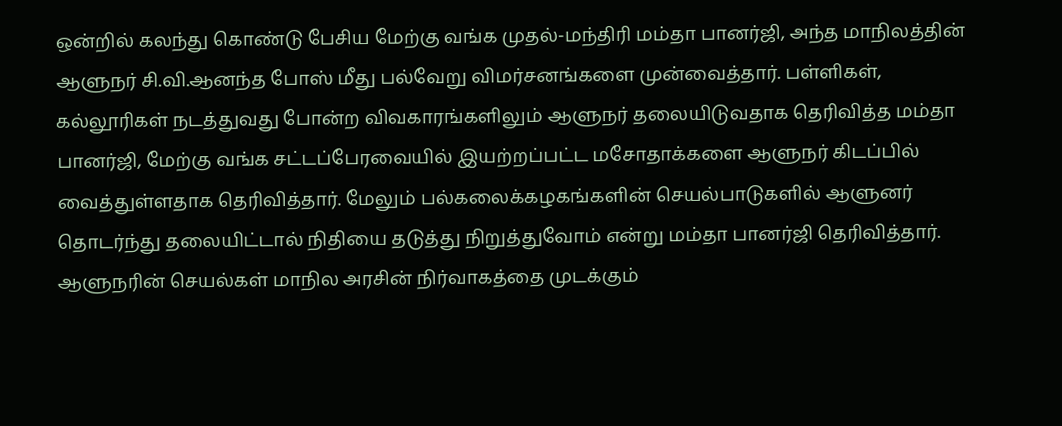ஒன்றில் கலந்து கொண்டு பேசிய மேற்கு வங்க முதல்-மந்திரி மம்தா பானர்ஜி, அந்த மாநிலத்தின் ஆளுநர் சி.வி.ஆனந்த போஸ் மீது பல்வேறு விமர்சனங்களை முன்வைத்தார். பள்ளிகள், கல்லூரிகள் நடத்துவது போன்ற விவகாரங்களிலும் ஆளுநர் தலையிடுவதாக தெரிவித்த மம்தா பானர்ஜி, மேற்கு வங்க சட்டப்பேரவையில் இயற்றப்பட்ட மசோதாக்களை ஆளுநர் கிடப்பில் வைத்துள்ளதாக தெரிவித்தார். மேலும் பல்கலைக்கழகங்களின் செயல்பாடுகளில் ஆளுனர் தொடர்ந்து தலையிட்டால் நிதியை தடுத்து நிறுத்துவோம் என்று மம்தா பானர்ஜி தெரிவித்தார். ஆளுநரின் செயல்கள் மாநில அரசின் நிர்வாகத்தை முடக்கும்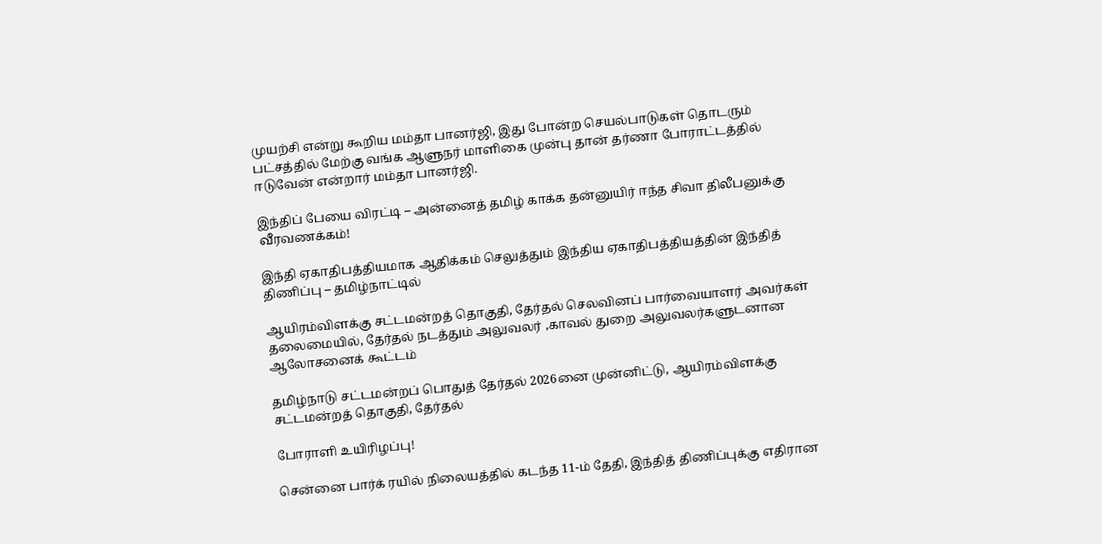முயற்சி என்று கூறிய மம்தா பானர்ஜி, இது போன்ற செயல்பாடுகள் தொடரும் பட்சத்தில் மேற்கு வங்க ஆளுநர் மாளிகை முன்பு தான் தர்ணா போராட்டத்தில் ஈடுவேன் என்றார் மம்தா பானர்ஜி.

இந்திப் பேயை விரட்டி – அன்னைத் தமிழ் காக்க தன்னுயிர் ஈந்த சிவா திலீபனுக்கு வீரவணக்கம்!

இந்தி ஏகாதிபத்தியமாக ஆதிக்கம் செலுத்தும் இந்திய ஏகாதிபத்தியத்தின் இந்தித் திணிப்பு – தமிழ்நாட்டில்

ஆயிரம்விளக்கு சட்டமன்றத் தொகுதி, தேர்தல் செலவினப் பார்வையாளர் அவர்கள் தலைமையில், தேர்தல் நடத்தும் அலுவலர் ,காவல் துறை அலுவலர்களுடனான ஆலோசனைக் கூட்டம்

தமிழ்நாடு சட்டமன்றப் பொதுத் தேர்தல் 2026னை முன்னிட்டு, ஆயிரம்விளக்கு சட்டமன்றத் தொகுதி, தேர்தல்

போராளி உயிரிழப்பு!

சென்னை பார்க் ரயில் நிலையத்தில் கடந்த 11-ம் தேதி, இந்தித் திணிப்புக்கு எதிரான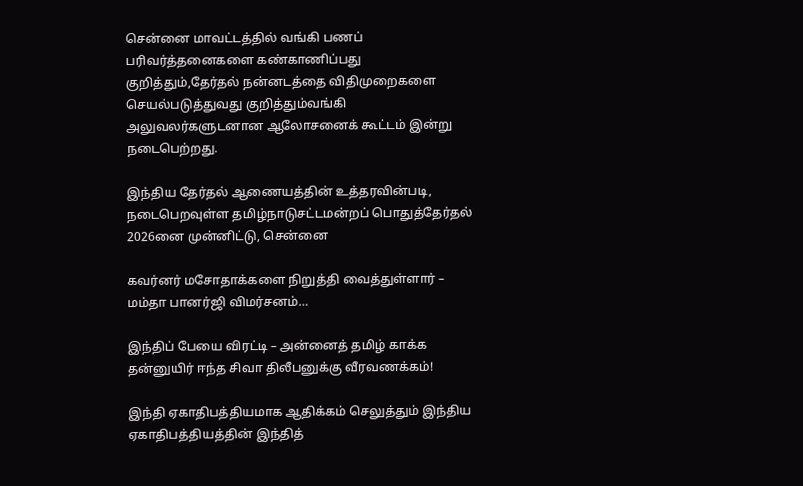சென்னை மாவட்டத்தில் வங்கி பணப் பரிவர்த்தனைகளை கண்காணிப்பது குறித்தும்,தேர்தல் நன்னடத்தை விதிமுறைகளை செயல்படுத்துவது குறித்தும்வங்கி அலுவலர்களுடனான ஆலோசனைக் கூட்டம் இன்று நடைபெற்றது.

இந்திய தேர்தல் ஆணையத்தின் உத்தரவின்படி, நடைபெறவுள்ள தமிழ்நாடுசட்டமன்றப் பொதுத்தேர்தல் 2026னை முன்னிட்டு, சென்னை

கவர்னர் மசோதாக்களை நிறுத்தி வைத்துள்ளார் – மம்தா பானர்ஜி விமர்சனம்…

இந்திப் பேயை விரட்டி – அன்னைத் தமிழ் காக்க தன்னுயிர் ஈந்த சிவா திலீபனுக்கு வீரவணக்கம்!

இந்தி ஏகாதிபத்தியமாக ஆதிக்கம் செலுத்தும் இந்திய ஏகாதிபத்தியத்தின் இந்தித்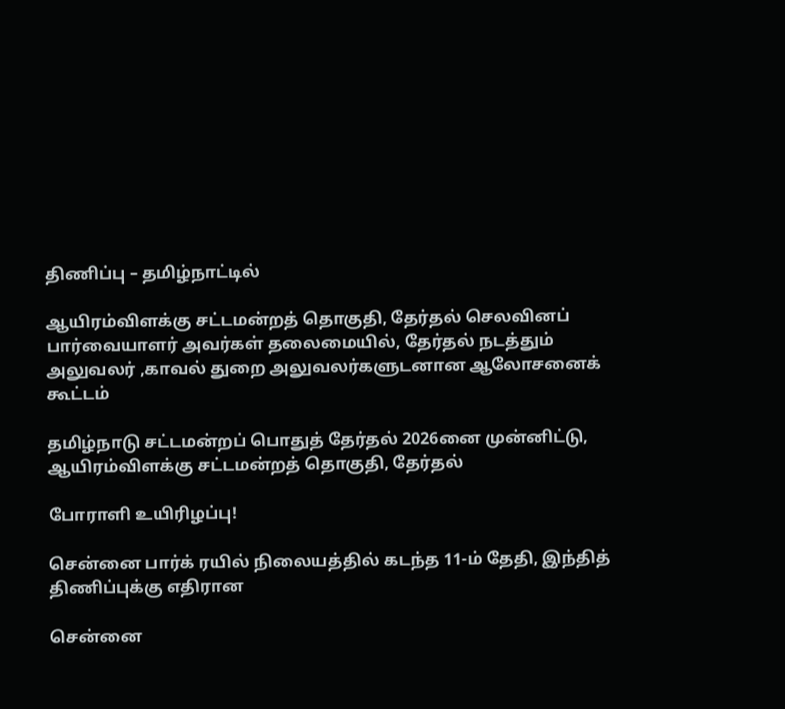திணிப்பு – தமிழ்நாட்டில்

ஆயிரம்விளக்கு சட்டமன்றத் தொகுதி, தேர்தல் செலவினப் பார்வையாளர் அவர்கள் தலைமையில், தேர்தல் நடத்தும் அலுவலர் ,காவல் துறை அலுவலர்களுடனான ஆலோசனைக் கூட்டம்

தமிழ்நாடு சட்டமன்றப் பொதுத் தேர்தல் 2026னை முன்னிட்டு, ஆயிரம்விளக்கு சட்டமன்றத் தொகுதி, தேர்தல்

போராளி உயிரிழப்பு!

சென்னை பார்க் ரயில் நிலையத்தில் கடந்த 11-ம் தேதி, இந்தித் திணிப்புக்கு எதிரான

சென்னை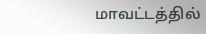மாவட்டத்தில்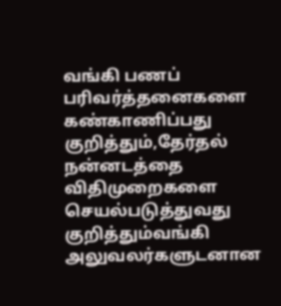வங்கி பணப் பரிவர்த்தனைகளை கண்காணிப்பது குறித்தும்,தேர்தல் நன்னடத்தை விதிமுறைகளை செயல்படுத்துவது குறித்தும்வங்கி அலுவலர்களுடனான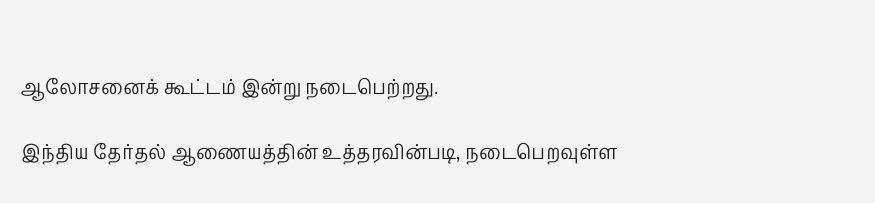ஆலோசனைக் கூட்டம் இன்று நடைபெற்றது.

இந்திய தேர்தல் ஆணையத்தின் உத்தரவின்படி, நடைபெறவுள்ள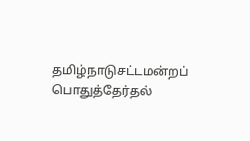தமிழ்நாடுசட்டமன்றப் பொதுத்தேர்தல்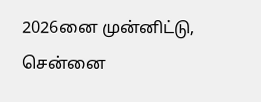2026னை முன்னிட்டு, சென்னை